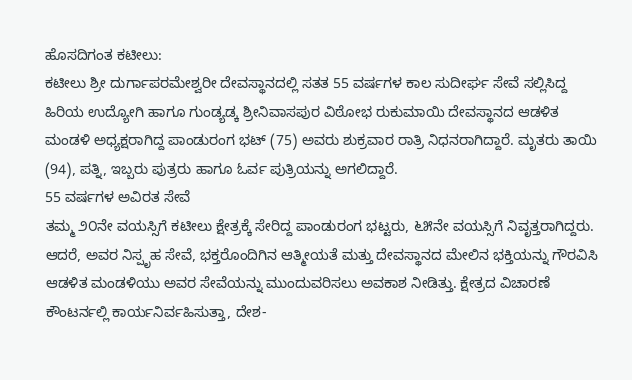ಹೊಸದಿಗಂತ ಕಟೀಲು:
ಕಟೀಲು ಶ್ರೀ ದುರ್ಗಾಪರಮೇಶ್ವರೀ ದೇವಸ್ಥಾನದಲ್ಲಿ ಸತತ 55 ವರ್ಷಗಳ ಕಾಲ ಸುದೀರ್ಘ ಸೇವೆ ಸಲ್ಲಿಸಿದ್ದ ಹಿರಿಯ ಉದ್ಯೋಗಿ ಹಾಗೂ ಗುಂಡ್ಯಡ್ಕ ಶ್ರೀನಿವಾಸಪುರ ವಿಠೋಭ ರುಕುಮಾಯಿ ದೇವಸ್ಥಾನದ ಆಡಳಿತ ಮಂಡಳಿ ಅಧ್ಯಕ್ಷರಾಗಿದ್ದ ಪಾಂಡುರಂಗ ಭಟ್ (75) ಅವರು ಶುಕ್ರವಾರ ರಾತ್ರಿ ನಿಧನರಾಗಿದ್ದಾರೆ. ಮೃತರು ತಾಯಿ (94), ಪತ್ನಿ, ಇಬ್ಬರು ಪುತ್ರರು ಹಾಗೂ ಓರ್ವ ಪುತ್ರಿಯನ್ನು ಅಗಲಿದ್ದಾರೆ.
55 ವರ್ಷಗಳ ಅವಿರತ ಸೇವೆ
ತಮ್ಮ ೨೦ನೇ ವಯಸ್ಸಿಗೆ ಕಟೀಲು ಕ್ಷೇತ್ರಕ್ಕೆ ಸೇರಿದ್ದ ಪಾಂಡುರಂಗ ಭಟ್ಟರು, ೬೫ನೇ ವಯಸ್ಸಿಗೆ ನಿವೃತ್ತರಾಗಿದ್ದರು. ಆದರೆ, ಅವರ ನಿಸ್ಪೃಹ ಸೇವೆ, ಭಕ್ತರೊಂದಿಗಿನ ಆತ್ಮೀಯತೆ ಮತ್ತು ದೇವಸ್ಥಾನದ ಮೇಲಿನ ಭಕ್ತಿಯನ್ನು ಗೌರವಿಸಿ ಆಡಳಿತ ಮಂಡಳಿಯು ಅವರ ಸೇವೆಯನ್ನು ಮುಂದುವರಿಸಲು ಅವಕಾಶ ನೀಡಿತ್ತು. ಕ್ಷೇತ್ರದ ವಿಚಾರಣೆ ಕೌಂಟರ್ನಲ್ಲಿ ಕಾರ್ಯನಿರ್ವಹಿಸುತ್ತಾ, ದೇಶ-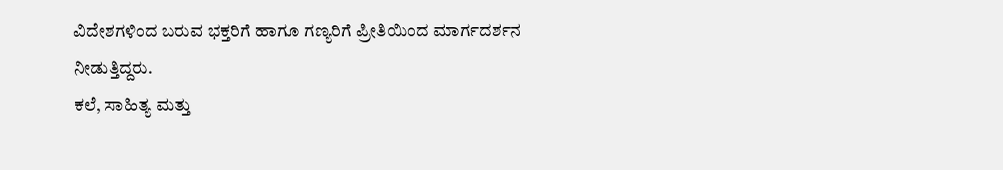ವಿದೇಶಗಳಿಂದ ಬರುವ ಭಕ್ತರಿಗೆ ಹಾಗೂ ಗಣ್ಯರಿಗೆ ಪ್ರೀತಿಯಿಂದ ಮಾರ್ಗದರ್ಶನ ನೀಡುತ್ತಿದ್ದರು.
ಕಲೆ, ಸಾಹಿತ್ಯ ಮತ್ತು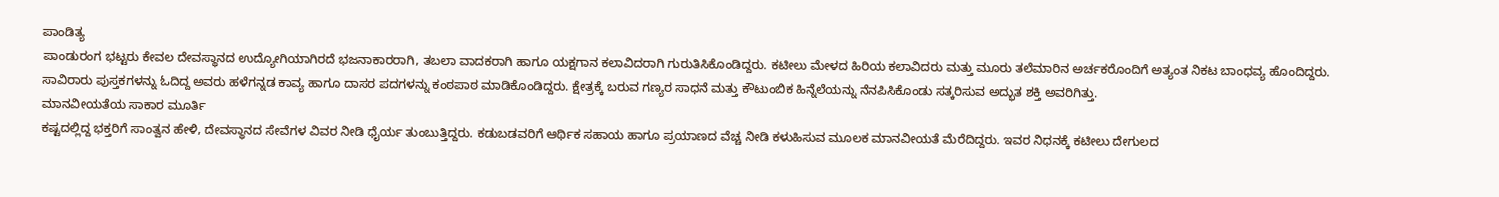ಪಾಂಡಿತ್ಯ
ಪಾಂಡುರಂಗ ಭಟ್ಟರು ಕೇವಲ ದೇವಸ್ಥಾನದ ಉದ್ಯೋಗಿಯಾಗಿರದೆ ಭಜನಾಕಾರರಾಗಿ, ತಬಲಾ ವಾದಕರಾಗಿ ಹಾಗೂ ಯಕ್ಷಗಾನ ಕಲಾವಿದರಾಗಿ ಗುರುತಿಸಿಕೊಂಡಿದ್ದರು. ಕಟೀಲು ಮೇಳದ ಹಿರಿಯ ಕಲಾವಿದರು ಮತ್ತು ಮೂರು ತಲೆಮಾರಿನ ಅರ್ಚಕರೊಂದಿಗೆ ಅತ್ಯಂತ ನಿಕಟ ಬಾಂಧವ್ಯ ಹೊಂದಿದ್ದರು. ಸಾವಿರಾರು ಪುಸ್ತಕಗಳನ್ನು ಓದಿದ್ದ ಅವರು ಹಳೆಗನ್ನಡ ಕಾವ್ಯ ಹಾಗೂ ದಾಸರ ಪದಗಳನ್ನು ಕಂಠಪಾಠ ಮಾಡಿಕೊಂಡಿದ್ದರು. ಕ್ಷೇತ್ರಕ್ಕೆ ಬರುವ ಗಣ್ಯರ ಸಾಧನೆ ಮತ್ತು ಕೌಟುಂಬಿಕ ಹಿನ್ನೆಲೆಯನ್ನು ನೆನಪಿಸಿಕೊಂಡು ಸತ್ಕರಿಸುವ ಅದ್ಭುತ ಶಕ್ತಿ ಅವರಿಗಿತ್ತು.
ಮಾನವೀಯತೆಯ ಸಾಕಾರ ಮೂರ್ತಿ
ಕಷ್ಟದಲ್ಲಿದ್ದ ಭಕ್ತರಿಗೆ ಸಾಂತ್ವನ ಹೇಳಿ, ದೇವಸ್ಥಾನದ ಸೇವೆಗಳ ವಿವರ ನೀಡಿ ಧೈರ್ಯ ತುಂಬುತ್ತಿದ್ದರು. ಕಡುಬಡವರಿಗೆ ಆರ್ಥಿಕ ಸಹಾಯ ಹಾಗೂ ಪ್ರಯಾಣದ ವೆಚ್ಚ ನೀಡಿ ಕಳುಹಿಸುವ ಮೂಲಕ ಮಾನವೀಯತೆ ಮೆರೆದಿದ್ದರು. ಇವರ ನಿಧನಕ್ಕೆ ಕಟೀಲು ದೇಗುಲದ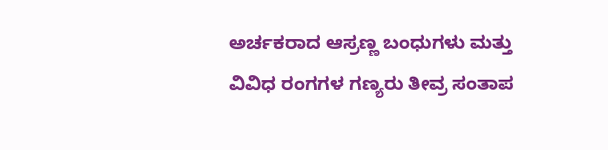ಅರ್ಚಕರಾದ ಆಸ್ರಣ್ಣ ಬಂಧುಗಳು ಮತ್ತು ವಿವಿಧ ರಂಗಗಳ ಗಣ್ಯರು ತೀವ್ರ ಸಂತಾಪ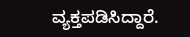ವ್ಯಕ್ತಪಡಿಸಿದ್ದಾರೆ.